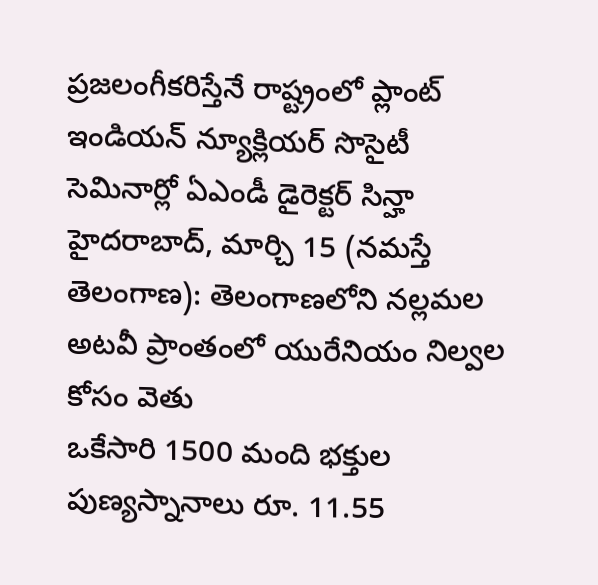ప్రజలంగీకరిస్తేనే రాష్ట్రంలో ప్లాంట్ ఇండియన్ న్యూక్లియర్ సొసైటీ సెమినార్లో ఏఎండీ డైరెక్టర్ సిన్హా హైదరాబాద్, మార్చి 15 (నమస్తే తెలంగాణ): తెలంగాణలోని నల్లమల అటవీ ప్రాంతంలో యురేనియం నిల్వల కోసం వెతు
ఒకేసారి 1500 మంది భక్తుల పుణ్యస్నానాలు రూ. 11.55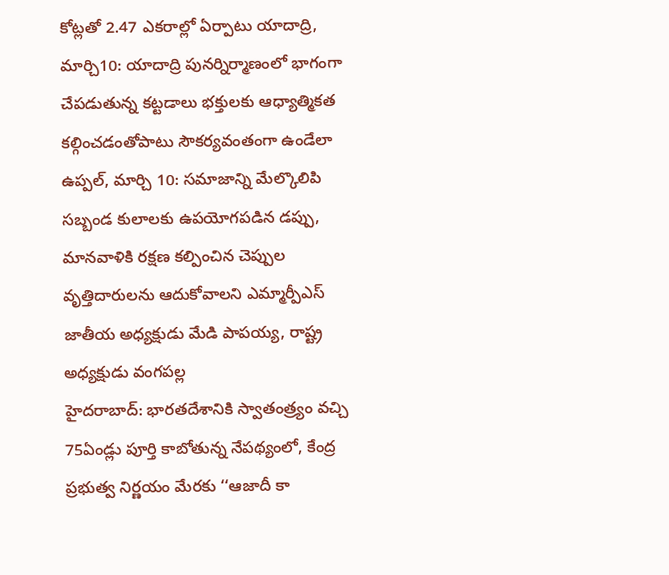కోట్లతో 2.47 ఎకరాల్లో ఏర్పాటు యాదాద్రి, మార్చి10: యాదాద్రి పునర్నిర్మాణంలో భాగంగా చేపడుతున్న కట్టడాలు భక్తులకు ఆధ్యాత్మికత కల్గించడంతోపాటు సౌకర్యవంతంగా ఉండేలా
ఉప్పల్, మార్చి 10: సమాజాన్ని మేల్కొలిపి సబ్బండ కులాలకు ఉపయోగపడిన డప్పు, మానవాళికి రక్షణ కల్పించిన చెప్పుల వృత్తిదారులను ఆదుకోవాలని ఎమ్మార్పీఎస్ జాతీయ అధ్యక్షుడు మేడి పాపయ్య, రాష్ట్ర అధ్యక్షుడు వంగపల్ల
హైదరాబాద్: భారతదేశానికి స్వాతంత్ర్యం వచ్చి 75ఏండ్లు పూర్తి కాబోతున్న నేపథ్యంలో, కేంద్ర ప్రభుత్వ నిర్ణయం మేరకు ‘‘ఆజాదీ కా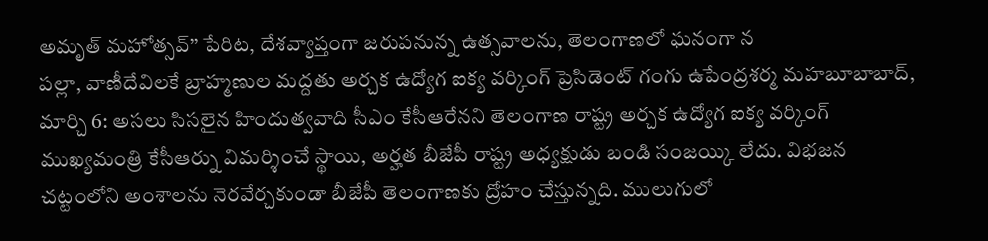అమృత్ మహోత్సవ్’’ పేరిట, దేశవ్యాప్తంగా జరుపనున్న ఉత్సవాలను, తెలంగాణలో ఘనంగా న
పల్లా, వాణీదేవిలకే బ్రాహ్మణుల మద్దతు అర్చక ఉద్యోగ ఐక్య వర్కింగ్ ప్రెసిడెంట్ గంగు ఉపేంద్రశర్మ మహబూబాబాద్, మార్చి 6: అసలు సిసలైన హిందుత్వవాది సీఎం కేసీఆరేనని తెలంగాణ రాష్ట్ర అర్చక ఉద్యోగ ఐక్య వర్కింగ్
ముఖ్యమంత్రి కేసీఆర్ను విమర్శించే స్థాయి, అర్హత బీజేపీ రాష్ట్ర అధ్యక్షుడు బండి సంజయ్కి లేదు. విభజన చట్టంలోని అంశాలను నెరవేర్చకుండా బీజేపీ తెలంగాణకు ద్రోహం చేస్తున్నది. ములుగులో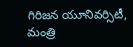గిరిజన యూనివర్సిటీ,
మంత్రి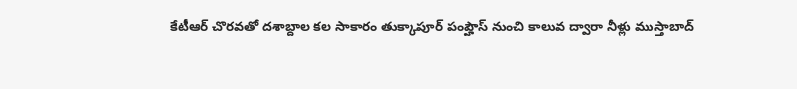కేటీఆర్ చొరవతో దశాబ్దాల కల సాకారం తుక్కాపూర్ పంప్హౌస్ నుంచి కాలువ ద్వారా నీళ్లు ముస్తాబాద్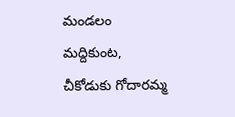మండలం మద్దికుంట, చీకోడుకు గోదారమ్మ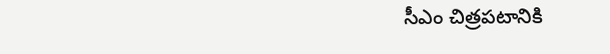సీఎం చిత్రపటానికి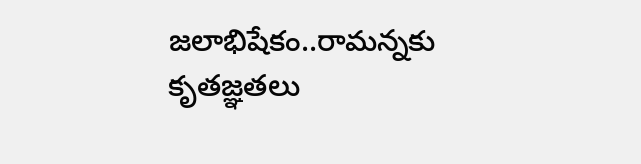జలాభిషేకం..రామన్నకు కృతజ్ఞతలు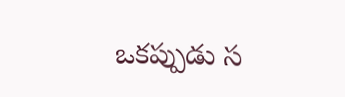ఒకప్పుడు స